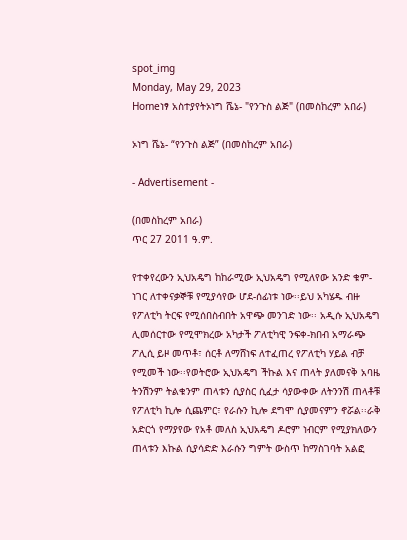spot_img
Monday, May 29, 2023
Homeነፃ አስተያየትኦነግ ሼኔ- "የንጉስ ልጅ" (በመስከረም አበራ)

ኦነግ ሼኔ- “የንጉስ ልጅ” (በመስከረም አበራ)

- Advertisement -

(በመስከረም አበራ)
ጥር 27 2011 ዓ.ም.

የተቀየረውን ኢህአዴግ ከከራሚው ኢህአዴግ የሚለየው አንድ ቁም-ነገር ለተቀናቃኞቹ የሚያሳየው ሆደ-ሰፊነቱ ነው፡፡ይህ አካሄዱ ብዙ የፖለቲካ ትርፍ የሚሰበስብበት አዋጭ መንገድ ነው፡፡ አዲሱ ኢህአዴግ ሊመሰርተው የሚሞክረው አካታች ፖለቲካዊ ንፍቀ-ክበብ አማራጭ ፖሊሲ ይዞ መጥቶ፣ ሰርቶ ለማሸነፍ ለተፈጠረ የፖለቲካ ሃይል ብቻ የሚመች ነው፡፡የወትሮው ኢህአዴግ ችኩል እና ጠላት ያለመናቅ አባዜ ትንሽንም ትልቁንም ጠላቱን ሲያስር ሲፈታ ሳያውቀው ለትንንሽ ጠላቶቹ የፖለቲካ ኪሎ ሲጨምር፣ የራሱን ኪሎ ደግሞ ሲያመናምን ኖሯል፡፡ራቅ አድርጎ የማያየው የአቶ መለስ ኢህአዴግ ዶሮም ነብርም የሚያክለውን ጠላቱን እኩል ሲያሳድድ እራሱን ግምት ውስጥ ከማስገባት አልፎ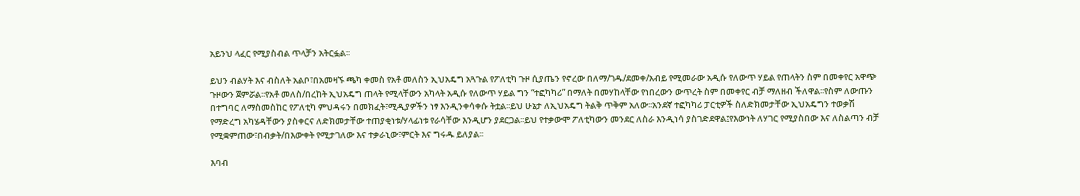አይንህ ላፈር የሚያስብል ጥላቻን አትርፏል፡፡

ይህን ብልሃት እና ብስለት አልቦ፣በአመዛኙ ጫካ ቀመስ የአቶ መለስን ኢህአዴግ አጓጉል የፖለቲካ ጉዞ ሲያጤን የኖረው በለማ/ገዱ/ደመቀ/አብይ የሚመራው አዲሱ የለውጥ ሃይል የጠላትን ስም በመቀየር አዋጭ ጉዞውን ጀምሯል፡፡የአቶ መለስ/በረከት ኢህአዴግ ጠላት የሚላቸውን አካላት አዲሱ የለውጥ ሃይል ግን “ተፎካካሪ” በማለት በመሃከላቸው የነበረውን ውጥረት ስም በመቀየር ብቻ ማለዘብ ችለዋል፡፡የስም ለውጡን በተግባር ለማስመስከር የፖለቲካ ምህዳሩን በመክፈት፣ሚዲያዎችን ነፃ እንዲንቀሳቀሱ ትቷል፡፡ይህ ሁኔታ ለኢህአዴግ ትልቅ ጥቅም አለው፡፡አንደኛ ተፎካካሪ ፓርቲዎች ስለድክመታቸው ኢህአዴግን ተወቃሽ የማድረግ አካሄዳቸውን ያስቀርና ለድክመታቸው ተጠያቂነቱ/ሃላፊነቱ የራሳቸው እንዲሆን ያደርጋል፡፡ይህ የተቃውሞ ፖለቲካውን መንደር ለስራ እንዲነሳ ያስገድደዋል፤የእውነት ለሃገር የሚያስበው እና ለስልጣን ብቻ የሚቋምጠው፣በብቃት/በእውቀት የሚታገለው እና ተቃራኒው፣ምርት እና ግሩዱ ይለያል፡፡

እባብ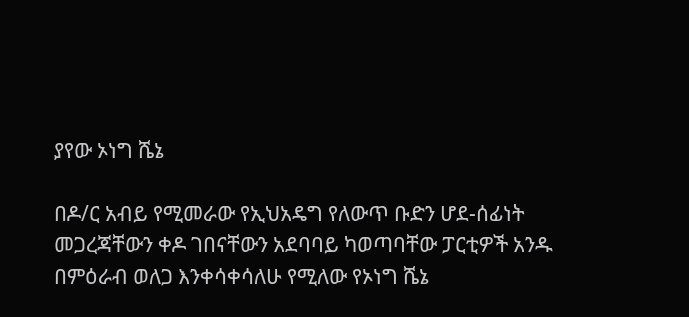ያየው ኦነግ ሼኔ

በዶ/ር አብይ የሚመራው የኢህአዴግ የለውጥ ቡድን ሆደ-ሰፊነት መጋረጃቸውን ቀዶ ገበናቸውን አደባባይ ካወጣባቸው ፓርቲዎች አንዱ በምዕራብ ወለጋ እንቀሳቀሳለሁ የሚለው የኦነግ ሼኔ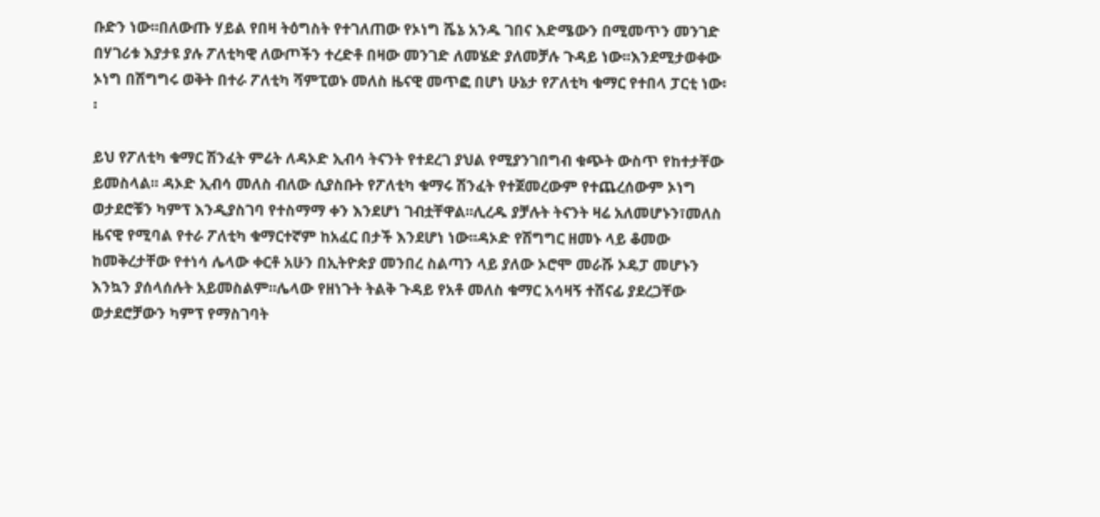ቡድን ነው፡፡በለውጡ ሃይል የበዛ ትዕግስት የተገለጠው የኦነግ ሼኔ አንዱ ገበና እድሜውን በሚመጥን መንገድ በሃገሪቱ እያታዩ ያሉ ፖለቲካዊ ለውጦችን ተረድቶ በዛው መንገድ ለመሄድ ያለመቻሉ ጉዳይ ነው፡፡እንደሚታወቀው ኦነግ በሽግግሩ ወቅት በተራ ፖለቲካ ሻምፒወኑ መለስ ዜናዊ መጥፎ በሆነ ሁኔታ የፖለቲካ ቁማር የተበላ ፓርቲ ነው፡፡

ይህ የፖለቲካ ቁማር ሽንፈት ምሬት ለዳኦድ ኢብሳ ትናንት የተደረገ ያህል የሚያንገበግብ ቁጭት ውስጥ የከተታቸው ይመስላል፡፡ ዳኦድ ኢብሳ መለስ ብለው ሲያስቡት የፖለቲካ ቁማሩ ሽንፈት የተጀመረውም የተጨረሰውም ኦነግ ወታደሮቹን ካምፕ እንዲያስገባ የተስማማ ቀን እንደሆነ ገብቷቸዋል፡፡ሊረዱ ያቻሉት ትናንት ዛሬ አለመሆኑን፣መለስ ዜናዊ የሚባል የተራ ፖለቲካ ቁማርተኛም ከአፈር በታች እንደሆነ ነው፡፡ዳኦድ የሽግግር ዘመኑ ላይ ቆመው ከመቅረታቸው የተነሳ ሌላው ቀርቶ አሁን በኢትዮጵያ መንበረ ስልጣን ላይ ያለው ኦሮሞ መራሹ ኦዴፓ መሆኑን እንኳን ያሰላሰሉት አይመስልም፡፡ሌላው የዘነጉት ትልቅ ጉዳይ የአቶ መለስ ቁማር አሳዛኝ ተሸናፊ ያደረጋቸው ወታደሮቻውን ካምፕ የማስገባት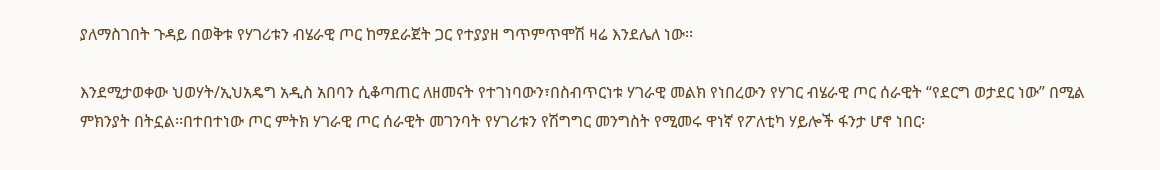ያለማስገበት ጉዳይ በወቅቱ የሃገሪቱን ብሄራዊ ጦር ከማደራጀት ጋር የተያያዘ ግጥምጥሞሽ ዛሬ እንደሌለ ነው፡፡

እንደሚታወቀው ህወሃት/ኢህአዴግ አዲስ አበባን ሲቆጣጠር ለዘመናት የተገነባውን፣በስብጥርነቱ ሃገራዊ መልክ የነበረውን የሃገር ብሄራዊ ጦር ሰራዊት “የደርግ ወታደር ነው” በሚል ምክንያት በትኗል፡፡በተበተነው ጦር ምትክ ሃገራዊ ጦር ሰራዊት መገንባት የሃገሪቱን የሽግግር መንግስት የሚመሩ ዋነኛ የፖለቲካ ሃይሎች ፋንታ ሆኖ ነበር፡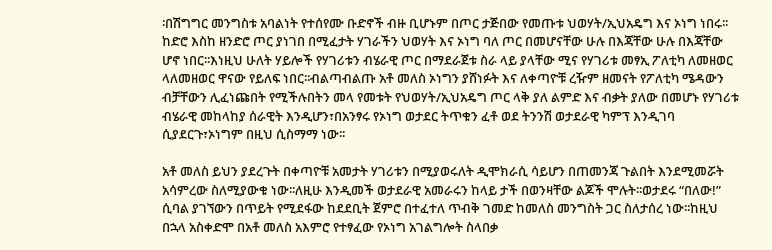፡በሽግግር መንግስቱ አባልነት የተሰየሙ ቡድኖች ብዙ ቢሆኑም በጦር ታጅበው የመጡቱ ህወሃት/ኢህአዴግ እና ኦነግ ነበሩ፡፡ከድሮ እስከ ዘንድሮ ጦር ያነገበ በሚፈታት ሃገራችን ህወሃት እና ኦነግ ባለ ጦር በመሆናቸው ሁሉ በእጃቸው ሁሉ በእጃቸው ሆኖ ነበር፡፡እነዚህ ሁለት ሃይሎች የሃገሪቱን ብሄራዊ ጦር በማደራጀቱ ስራ ላይ ያላቸው ሚና የሃገሪቱ መፃኢ ፖለቲካ ለመዘወር ላለመዘወር ዋናው የይለፍ ነበር፡፡ብልጣብልጡ አቶ መለስ ኦነግን ያሸነፉት እና ለቀጣዮቹ ረዥም ዘመናት የፖለቲካ ሜዳውን ብቻቸውን ሊፈነጩበት የሚችሉበትን መላ የመቱት የህወሃት/ኢህአዴግ ጦር ላቅ ያለ ልምድ እና ብቃት ያለው በመሆኑ የሃገሪቱ ብሄራዊ መከላከያ ሰራዊት እንዲሆን፣በአንፃሩ የኦነግ ወታደር ትጥቁን ፈቶ ወደ ትንንሽ ወታደራዊ ካምፕ እንዲገባ ሲያደርጉ፣ኦነግም በዚህ ሲስማማ ነው፡፡

አቶ መለስ ይህን ያደረጉት በቀጣዮቹ አመታት ሃገሪቱን በሚያወሩለት ዲሞክራሲ ሳይሆን በጠመንጃ ጉልበት እንደሚመሯት አሳምረው ስለሚያውቁ ነው፡፡ለዚሁ እንዲመች ወታደራዊ አመራሩን ከላይ ታች በወንዛቸው ልጆች ሞሉት፡፡ወታደሩ “በለው!” ሲባል ያገኘውን በጥይት የሚደፋው ከደደቢት ጀምሮ በተፈተለ ጥብቅ ገመድ ከመለስ መንግስት ጋር ስለታሰረ ነው፡፡ከዚህ በኋላ አስቀድሞ በአቶ መለስ አእምሮ የተፃፈው የኦነግ አገልግሎት ስላበቃ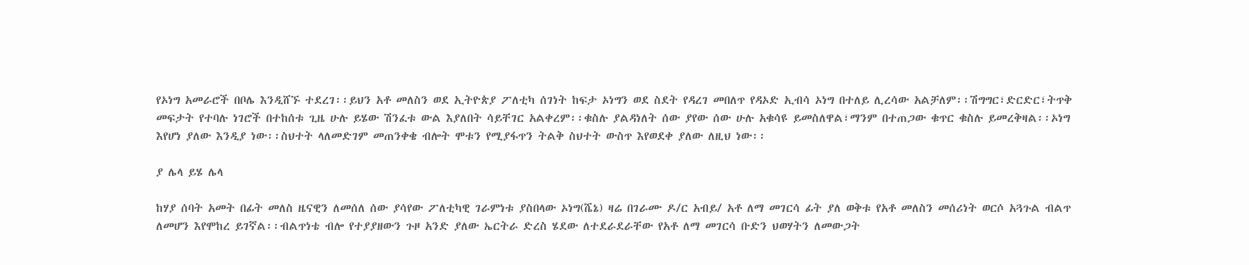የኦነግ አመራሮች በቦሌ እንዲሸኙ ተደረገ፡፡ይህን አቶ መለስን ወደ ኢትዮጵያ ፖለቲካ ሰገነት ከፍታ ኦነግን ወደ ስደት የዳረገ መበለጥ የዳኦድ ኢብሳ ኦነግ በተለይ ሊረሳው አልቻለም፡፡ሽግግር፣ድርድር፣ትጥቅ መፍታት የተባሉ ነገሮች በተከሰቱ ጊዜ ሁሉ ይሄው ሽንፈቱ ውል እያለበት ሳይቸገር አልቀረም፡፡ቁስሉ ያልዳነለት ሰው ያየው ሰው ሁሉ አቁሳዩ ይመስለዋል፣ማንም በተጠጋው ቁጥር ቁስሉ ይመረቅዛል፡፡ኦነግ እየሆነ ያለው እንዲያ ነው፡፡ስህተት ላለመድገም መጠንቀቄ ብሎት ሞቱን የሚያፋጥን ትልቅ ስህተት ውስጥ እየወደቀ ያለው ለዚህ ነው፡፡

ያ ሌላ ይሄ ሌላ

ከሃያ ሰባት አመት በፊት መለስ ዜናዊን ለመሰለ ሰው ያሳየው ፖለቲካዊ ገራምነቱ ያስበላው ኦነግ(ሼኔ) ዛሬ በገራሙ ዶ/ር አብይ/ አቶ ለማ መገርሳ ፊት ያለ ወቅቱ የአቶ መለስን መሰሪነት ወርሶ አጓጉል ብልጥ ለመሆን እየሞከረ ይገኛል፡፡ብልጥነቴ ብሎ የተያያዘውን ጉዞ አንድ ያለው ኤርትራ ድረስ ሄደው ለተደራደራቸው የአቶ ለማ መገርሳ ቡድን ህወሃትን ለመውጋት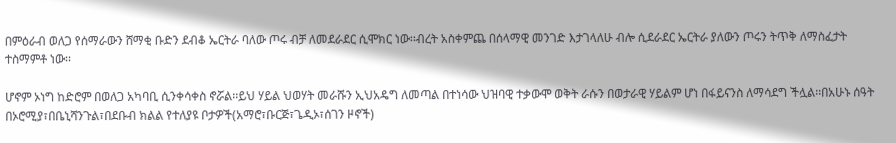በምዕራብ ወለጋ የሰማራውን ሸማቂ ቡድን ደብቆ ኤርትራ ባለው ጦሩ ብቻ ለመደራደር ሲሞክር ነው፡፡ብረት አስቀምጨ በሰላማዊ መንገድ እታገላለሁ ብሎ ሲደራደር ኤርትራ ያለውን ጦሩን ትጥቅ ለማስፈታት ተስማምቶ ነው፡፡

ሆኖም ኦነግ ከድሮም በወለጋ አካባቢ ሲንቀሳቀስ ኖሯል፡፡ይህ ሃይል ህወሃት መራሹን ኢህአዴግ ለመጣል በተነሳው ህዝባዊ ተቃውሞ ወቅት ራሱን በወታራዊ ሃይልም ሆነ በፋይናንስ ለማሳደግ ችሏል፡፡በአሁኑ ሰዓት በኦሮሚያ፣በቤኒሻንጉል፣በደቡብ ክልል የተለያዩ ቦታዎች(አማሮ፣ቡርጅ፣ጌዲኦ፣ሰገን ዞኖች)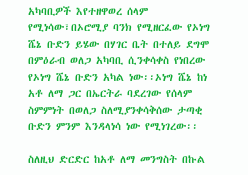አካባቢዎች እየተዘዋወረ ሰላም የሚነሳው፣በኦሮሚያ ባንክ የሚዘርፈው የኦነግ ሼኔ ቡድን ይሄው በሃገር ቤት በተለይ ደግሞ በምዕራብ ወለጋ አካባቢ ሲንቀሳቀስ የነበረው የኦነግ ሼኔ ቡድን አካል ነው፡፡ኦነግ ሼኔ ከነ አቶ ለማ ጋር በኤርትራ ባደረገው የሰላም ስምምነት በወለጋ ስለሚያንቀሳቅሰው ታጣቂ ቡድን ምንም እንዳላነሳ ነው የሚነገረው፡፡

ስለዚህ ድርድር ከአቶ ለማ መንግስት በኩል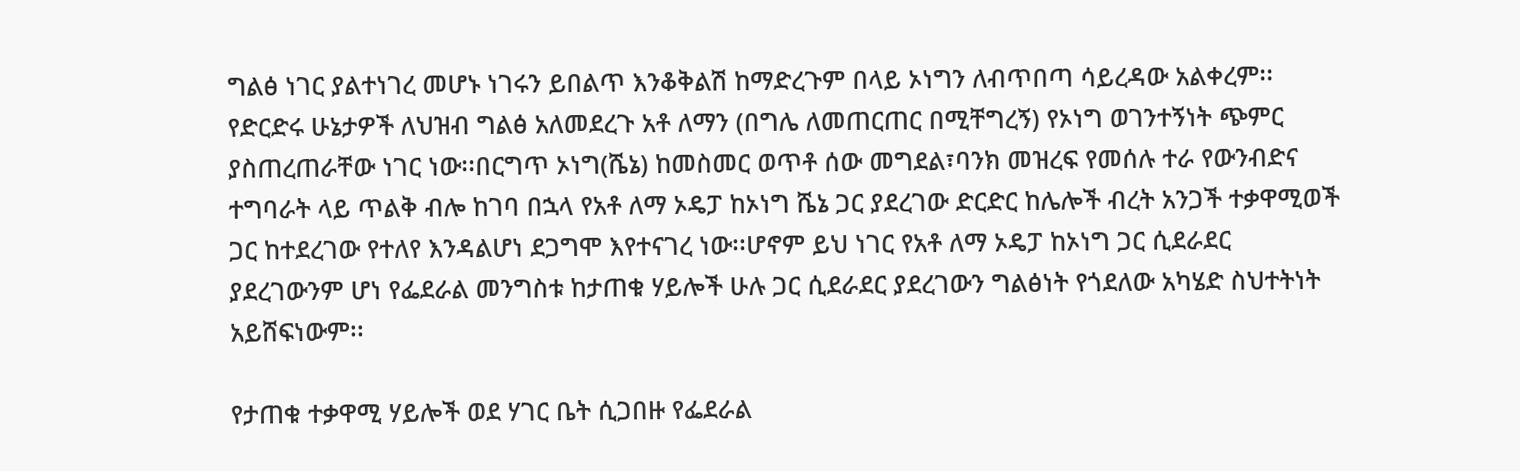ግልፅ ነገር ያልተነገረ መሆኑ ነገሩን ይበልጥ እንቆቅልሽ ከማድረጉም በላይ ኦነግን ለብጥበጣ ሳይረዳው አልቀረም፡፡የድርድሩ ሁኔታዎች ለህዝብ ግልፅ አለመደረጉ አቶ ለማን (በግሌ ለመጠርጠር በሚቸግረኝ) የኦነግ ወገንተኝነት ጭምር ያስጠረጠራቸው ነገር ነው፡፡በርግጥ ኦነግ(ሼኔ) ከመስመር ወጥቶ ሰው መግደል፣ባንክ መዝረፍ የመሰሉ ተራ የውንብድና ተግባራት ላይ ጥልቅ ብሎ ከገባ በኋላ የአቶ ለማ ኦዴፓ ከኦነግ ሼኔ ጋር ያደረገው ድርድር ከሌሎች ብረት አንጋች ተቃዋሚወች ጋር ከተደረገው የተለየ እንዳልሆነ ደጋግሞ እየተናገረ ነው፡፡ሆኖም ይህ ነገር የአቶ ለማ ኦዴፓ ከኦነግ ጋር ሲደራደር ያደረገውንም ሆነ የፌደራል መንግስቱ ከታጠቁ ሃይሎች ሁሉ ጋር ሲደራደር ያደረገውን ግልፅነት የጎደለው አካሄድ ስህተትነት አይሸፍነውም፡፡

የታጠቁ ተቃዋሚ ሃይሎች ወደ ሃገር ቤት ሲጋበዙ የፌደራል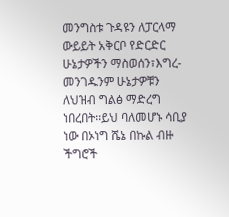መንግስቱ ጉዳዩን ለፓርላማ ውይይት አቅርቦ የድርድር ሁኔታዎችን ማስወሰን፣እግረ-መንገዱንም ሁኔታዎቹን ለህዝብ ግልፅ ማድረግ ነበረበት፡፡ይህ ባለመሆኑ ሳቢያ ነው በኦነግ ሼኔ በኩል ብዙ ችግሮች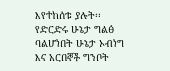እየተከሰቱ ያሉት፡፡የድርድሩ ሁኔታ ግልፅ ባልሆነበት ሁኔታ ኦብነግ እና አርበኞች ግንቦት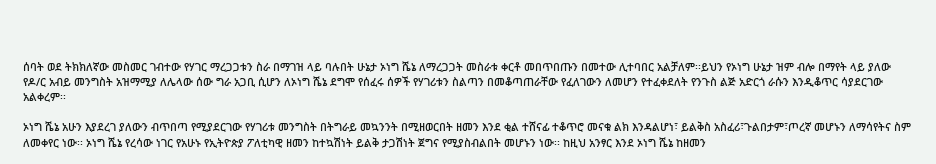ሰባት ወደ ትክክለኛው መስመር ገብተው የሃገር ማረጋጋቱን ስራ በማገዝ ላይ ባሉበት ሁኔታ ኦነግ ሼኔ ለማረጋጋት መስራቱ ቀርቶ መበጥበጡን በመተው ሊተባበር አልቻለም፡፡ይህን የኦነግ ሁኔታ ዝም ብሎ በማየት ላይ ያለው የዶ/ር አብይ መንግስት አዝማሚያ ለሌላው ሰው ግራ አጋቢ ሲሆን ለኦነግ ሼኔ ደግሞ የሰፈሩ ሰዎች የሃገሪቱን ስልጣን በመቆጣጠራቸው የፈለገውን ለመሆን የተፈቀደለት የንጉስ ልጅ አድርጎ ራሱን እንዲቆጥር ሳያደርገው አልቀረም፡፡

ኦነግ ሼኔ አሁን እያደረገ ያለውን ብጥበጣ የሚያደርገው የሃገሪቱ መንግስት በትግራይ መኳንንት በሚዘወርበት ዘመን እንደ ቂል ተሸናፊ ተቆጥሮ መናቁ ልክ እንዳልሆነ፣ ይልቅስ አስፈሪ፣ጉልበታም፣ጦረኛ መሆኑን ለማሳየትና ስም ለመቀየር ነው፡፡ ኦነግ ሼኔ የረሳው ነገር የአሁኑ የኢትዮጵያ ፖለቲካዊ ዘመን ከተኳሽነት ይልቅ ታጋሽነት ጀግና የሚያስብልበት መሆኑን ነው፡፡ ከዚህ አንፃር እንደ ኦነግ ሼኔ ከዘመን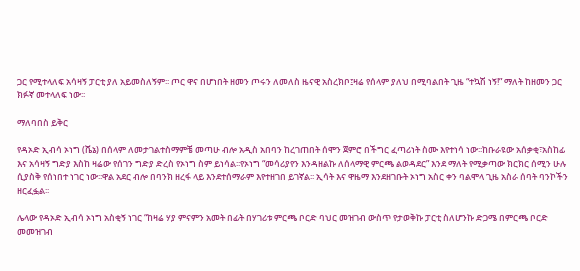ጋር የሚተላለፍ አሳዛኝ ፓርቲ ያለ አይመስለኝም፡፡ ጦር ዋና በሆነበት ዘመን ጦሩን ለመለስ ዜናዊ አስረክቦ፤ዛሬ የሰላም ያለህ በሚባልበት ጊዜ “ተኳሽ ነኝ!” ማለት ከዘመን ጋር ክፉኛ መተላለፍ ነው፡፡

ማለባበስ ይቅር

የዳኦድ ኢብሳ ኦነግ (ሼኔ) በሰላም ለመታገልተስማምቼ መጣሁ ብሎ አዲስ አበባን ከረገጠበት ሰሞን ጀምሮ በችግር ፈጣሪነት ስሙ እየተነሳ ነው፡፡ከቡራዩው አሰቃቂ፣አስከፊ እና አሳዛኝ ግድያ እስከ ዛሬው የሰገን ግድያ ድረስ የኦነግ ስም ይነሳል፡፡የኦነግ “መሳሪያየን እንዳዘልኩ ለሰላማዊ ምርጫ ልወዳደር” እንደ ማለት የሚቃጣው ክርክር ሰሚን ሁሉ ሲያስቅ የሰነበተ ነገር ነው፡፡ዋል አደር ብሎ በባንክ ዘረፋ ላይ እንደተሰማራም እየተዘገበ ይገኛል፡፡ ኢሳት እና ዋዜማ እንደዘገቡት ኦነግ አስር ቀን ባልሞላ ጊዜ አስራ ሰባት ባንኮችን ዘርፈፏል፡፡

ሌላው የዳኦድ ኢብሳ ኦነግ አስቂኝ ነገር “ከዛሬ ሃያ ምናምን አመት በፊት በሃገሪቱ ምርጫ ቦርድ ባህር መዝገብ ውስጥ የታወቅኩ ፓርቲ ስለሆንኩ ድጋሜ በምርጫ ቦርድ መመዝገብ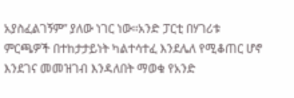አያስፈልገኝም” ያለው ነገር ነው፡፡አንድ ፓርቲ በሃገሪቱ ምርጫዎች በተከታታይነት ካልተሳተፈ እንደሌለ የሚቆጠር ሆኖ እንደገና መመዝገብ እንዳለበት ማወቁ የአንድ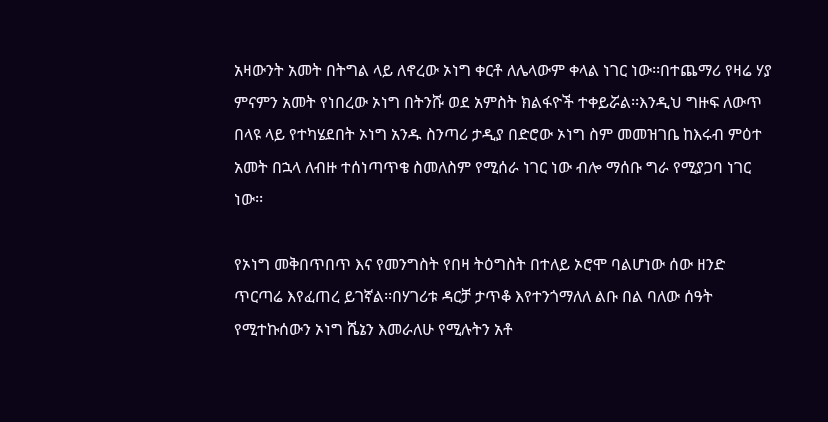አዛውንት አመት በትግል ላይ ለኖረው ኦነግ ቀርቶ ለሌላውም ቀላል ነገር ነው፡፡በተጨማሪ የዛሬ ሃያ ምናምን አመት የነበረው ኦነግ በትንሹ ወደ አምስት ክልፋዮች ተቀይሯል፡፡እንዲህ ግዙፍ ለውጥ በላዩ ላይ የተካሄደበት ኦነግ አንዱ ስንጣሪ ታዲያ በድሮው ኦነግ ስም መመዝገቤ ከእሩብ ምዕተ አመት በኋላ ለብዙ ተሰነጣጥቄ ስመለስም የሚሰራ ነገር ነው ብሎ ማሰቡ ግራ የሚያጋባ ነገር ነው፡፡

የኦነግ መቅበጥበጥ እና የመንግስት የበዛ ትዕግስት በተለይ ኦሮሞ ባልሆነው ሰው ዘንድ ጥርጣሬ እየፈጠረ ይገኛል፡፡በሃገሪቱ ዳርቻ ታጥቆ እየተንጎማለለ ልቡ በል ባለው ሰዓት የሚተኩሰውን ኦነግ ሼኔን እመራለሁ የሚሉትን አቶ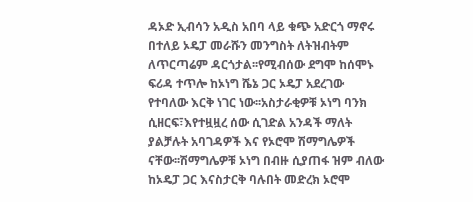ዳኦድ ኢብሳን አዲስ አበባ ላይ ቁጭ አድርጎ ማኖሩ በተለይ ኦዴፓ መራሹን መንግስት ለትዝብትም ለጥርጣሬም ዳርጎታል፡፡የሚብሰው ደግሞ ከሰሞኑ ፍሪዳ ተጥሎ ከኦነግ ሼኔ ጋር ኦዴፓ አደረገው የተባለው እርቅ ነገር ነው፡፡አስታራቂዎቹ ኦነግ ባንክ ሲዘርፍ፣እየተዟዟረ ሰው ሲገድል አንዳች ማለት ያልቻሉት አባገዳዎች እና የኦሮሞ ሽማግሌዎች ናቸው፡፡ሽማግሌዎቹ ኦነግ በብዙ ሲያጠፋ ዝም ብለው ከኦዴፓ ጋር እናስታርቅ ባሉበት መድረክ ኦሮሞ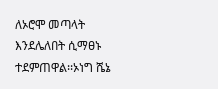ለኦሮሞ መጣላት እንደሌለበት ሲማፀኑ ተደምጠዋል፡፡ኦነግ ሼኔ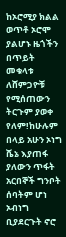ከኦሮሚያ ክልል ወጥቶ ኦሮሞ ያልሆኑ ዜጎችን በጥይት መቁላቱ ለሸምጋዮቹ የሚሰጠውን ትርጉም ያወቀ የለም!ከሁሉም በላይ አሁን ኦነግ ሼኔ እያጠፋ ያለውን ጥፋት አርበኞች ግንቦት ሰባትም ሆነ ኦብነግ ቢያደርጉት ኖሮ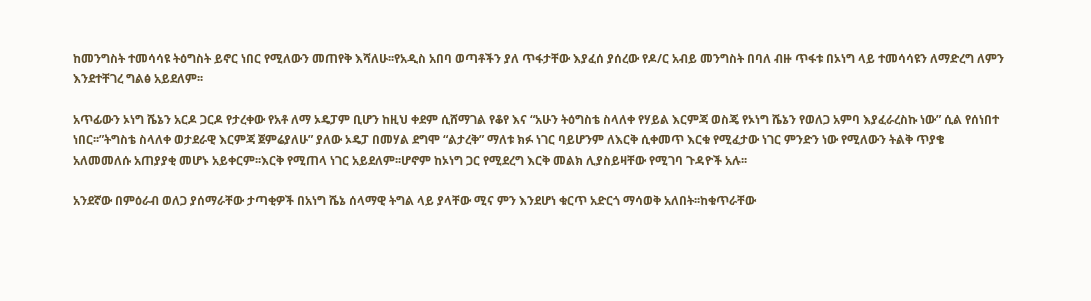ከመንግስት ተመሳሳዩ ትዕግስት ይኖር ነበር የሚለውን መጠየቅ እሻለሁ፡፡የአዲስ አበባ ወጣቶችን ያለ ጥፋታቸው እያፈሰ ያሰረው የዶ/ር አብይ መንግስት በባለ ብዙ ጥፋቱ በኦነግ ላይ ተመሳሳዩን ለማድረግ ለምን እንደተቸገረ ግልፅ አይደለም፡፡

አጥፊውን ኦነግ ሼኔን አርዶ ጋርዶ የታረቀው የአቶ ለማ ኦዴፓም ቢሆን ከዚህ ቀደም ሲሸማገል የቆየ እና “አሁን ትዕግስቴ ስላለቀ የሃይል እርምጃ ወስጄ የኦነግ ሼኔን የወለጋ አምባ እያፈራረስኩ ነው” ሲል የሰነበተ ነበር፡፡”ትግስቴ ስላለቀ ወታደራዊ እርምጃ ጀምሬያለሁ” ያለው ኦዴፓ በመሃል ደግሞ “ልታረቅ” ማለቱ ክፉ ነገር ባይሆንም ለእርቅ ሲቀመጥ እርቁ የሚፈታው ነገር ምንድን ነው የሚለውን ትልቅ ጥያቄ አለመመለሱ አጠያያቂ መሆኑ አይቀርም፡፡እርቅ የሚጠላ ነገር አይደለም፡፡ሆኖም ከኦነግ ጋር የሚደረግ እርቅ መልክ ሊያስይዛቸው የሚገባ ጉዳዮች አሉ፡፡

አንደኛው በምዕራብ ወለጋ ያሰማራቸው ታጣቂዎች በአነግ ሼኔ ሰላማዊ ትግል ላይ ያላቸው ሚና ምን እንደሆነ ቁርጥ አድርጎ ማሳወቅ አለበት፡፡ከቁጥራቸው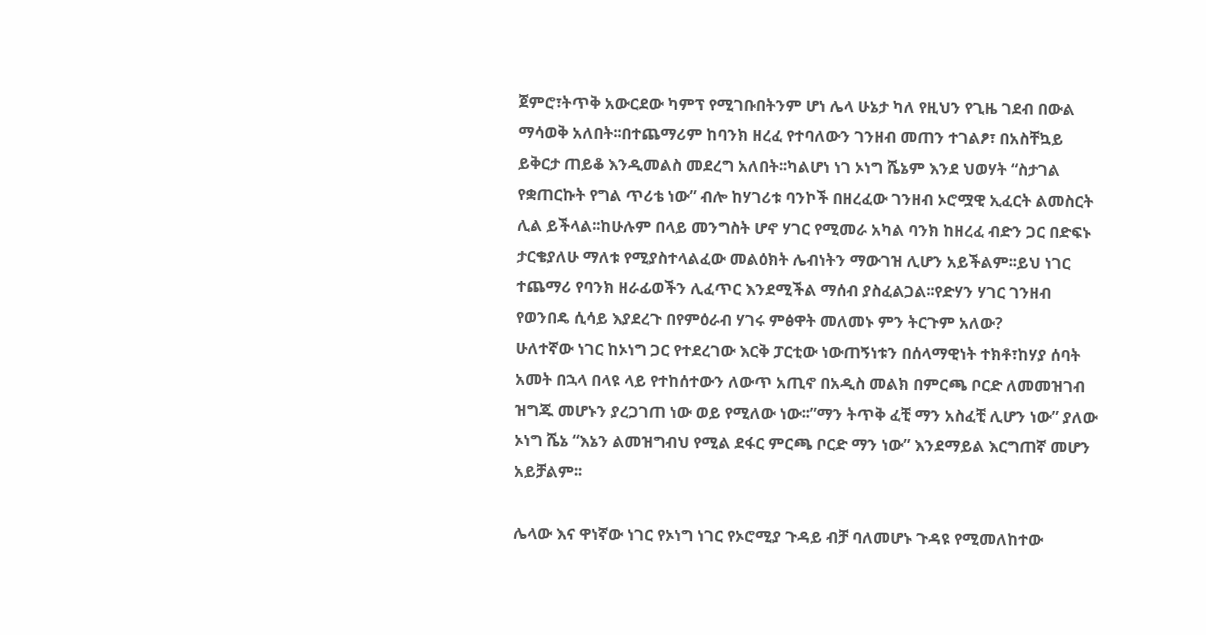ጀምሮ፣ትጥቅ አውርደው ካምፕ የሚገቡበትንም ሆነ ሌላ ሁኔታ ካለ የዚህን የጊዜ ገደብ በውል ማሳወቅ አለበት፡፡በተጨማሪም ከባንክ ዘረፈ የተባለውን ገንዘብ መጠን ተገልፆ፣ በአስቸኳይ ይቅርታ ጠይቆ እንዲመልስ መደረግ አለበት፡፡ካልሆነ ነገ ኦነግ ሼኔም እንደ ህወሃት “ስታገል የቋጠርኩት የግል ጥሪቴ ነው” ብሎ ከሃገሪቱ ባንኮች በዘረፈው ገንዘብ ኦሮሟዊ ኢፈርት ልመስርት ሊል ይችላል፡፡ከሁሉም በላይ መንግስት ሆኖ ሃገር የሚመራ አካል ባንክ ከዘረፈ ብድን ጋር በድፍኑ ታርቄያለሁ ማለቱ የሚያስተላልፈው መልዕክት ሌብነትን ማውገዝ ሊሆን አይችልም፡፡ይህ ነገር ተጨማሪ የባንክ ዘራፊወችን ሊፈጥር እንደሚችል ማሰብ ያስፈልጋል፡፡የድሃን ሃገር ገንዘብ የወንበዴ ሲሳይ እያደረጉ በየምዕራብ ሃገሩ ምፅዋት መለመኑ ምን ትርጉም አለው?
ሁለተኛው ነገር ከኦነግ ጋር የተደረገው እርቅ ፓርቲው ነውጠኝነቱን በሰላማዊነት ተክቶ፣ከሃያ ሰባት አመት በኋላ በላዩ ላይ የተከሰተውን ለውጥ አጢኖ በአዲስ መልክ በምርጫ ቦርድ ለመመዝገብ ዝግጁ መሆኑን ያረጋገጠ ነው ወይ የሚለው ነው፡፡”ማን ትጥቅ ፈቺ ማን አስፈቺ ሊሆን ነው” ያለው ኦነግ ሼኔ “እኔን ልመዝግብህ የሚል ደፋር ምርጫ ቦርድ ማን ነው” እንደማይል እርግጠኛ መሆን አይቻልም፡፡

ሌላው እና ዋነኛው ነገር የኦነግ ነገር የኦሮሚያ ጉዳይ ብቻ ባለመሆኑ ጉዳዩ የሚመለከተው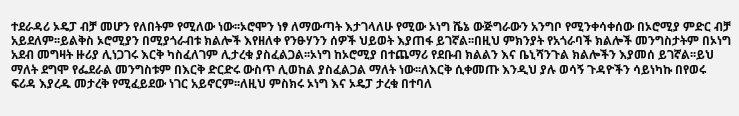ተደራዳሪ ኦዴፓ ብቻ መሆን የለበትም የሚለው ነው፡፡ኦሮሞን ነፃ ለማውጣት እታገላለሁ የሚው ኦነግ ሼኔ ውጅግራውን አንግቦ የሚንቀሳቀሰው በኦሮሚያ ምድር ብቻ አይደለም፡፡ይልቅስ ኦሮሚያን በሚያጎራብቱ ክልሎች እየዘለቀ የንፁሃንን ሰዎች ህይወት እያጠፋ ይገኛል፡፡በዚህ ምክንያት የአጎራባች ክልሎች መንግስታትም በኦነግ አደብ መግዛት ዙሪያ ሊነጋገሩ እርቅ ካስፈለገም ሊታረቁ ያስፈልጋል፡፡ኦነግ ከኦሮሚያ በተጨማሪ የደቡብ ክልልን እና ቤኒሻንጉል ክልሎችን እያመሰ ይገኛል፡፡ይህ ማለት ደግሞ የፌደራል መንግስቱም በእርቅ ድርድሩ ውስጥ ሊወከል ያስፈልጋል ማለት ነው፡፡ለእርቅ ሲቀመጡ እንዲህ ያሉ ወሳኝ ጉዳዮችን ሳይነካኩ በየወሩ ፍሪዳ እያረዱ መታረቅ የሚፈይደው ነገር አይኖርም፡፡ለዚህ ምስክሩ ኦነግ እና ኦዴፓ ታረቁ በተባለ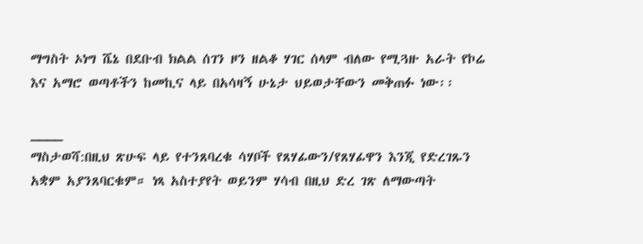ማግስት ኦነግ ሼኔ በደቡብ ክልል ሰገን ዞን ዘልቆ ሃገር ሰላም ብለው የሚጓዙ አራት የኮሬ እና አማሮ ወጣቶችን ከመኪና ላይ በአሳዛኝ ሁኔታ ህይወታቸውን መቅጠፉ ነው፡፡

____
ማስታወሻ:በዚህ ጽሁፍ ላይ የተንጸባረቁ ሳሃቦች የጸሃፊውን/የጸሃፊዋን እንጂ የድረገጹን አቋም አያንጸባርቁም። ነጻ አስተያየት ወይንም ሃሳብ በዚህ ድረ ገጽ ለማውጣት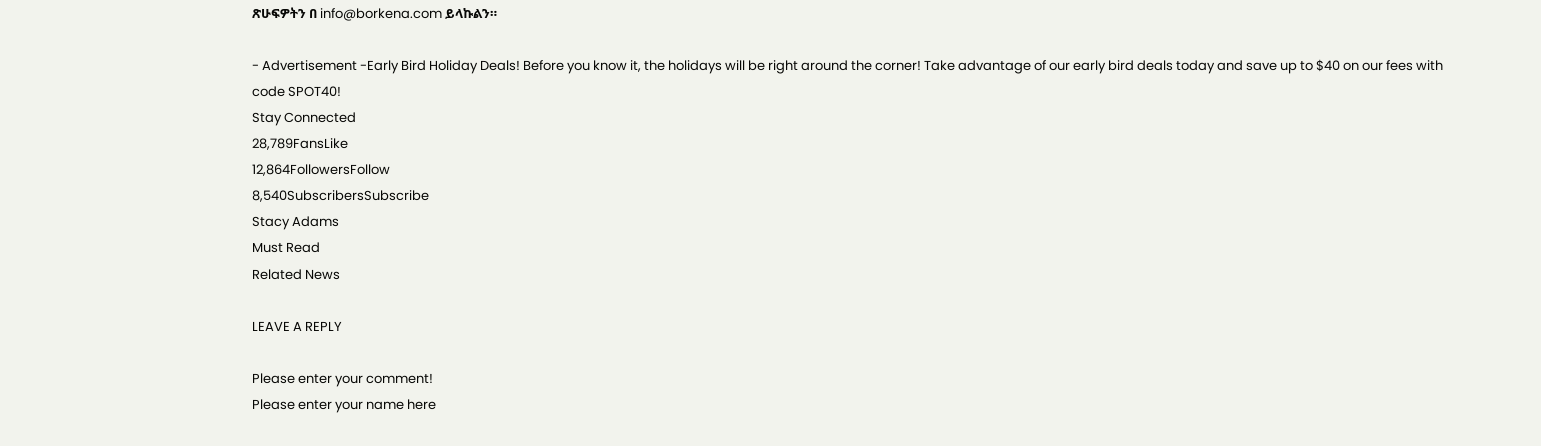ጽሁፍዎትን በ info@borkena.com ይላኩልን።

- Advertisement -Early Bird Holiday Deals! Before you know it, the holidays will be right around the corner! Take advantage of our early bird deals today and save up to $40 on our fees with code SPOT40!
Stay Connected
28,789FansLike
12,864FollowersFollow
8,540SubscribersSubscribe
Stacy Adams
Must Read
Related News

LEAVE A REPLY

Please enter your comment!
Please enter your name here